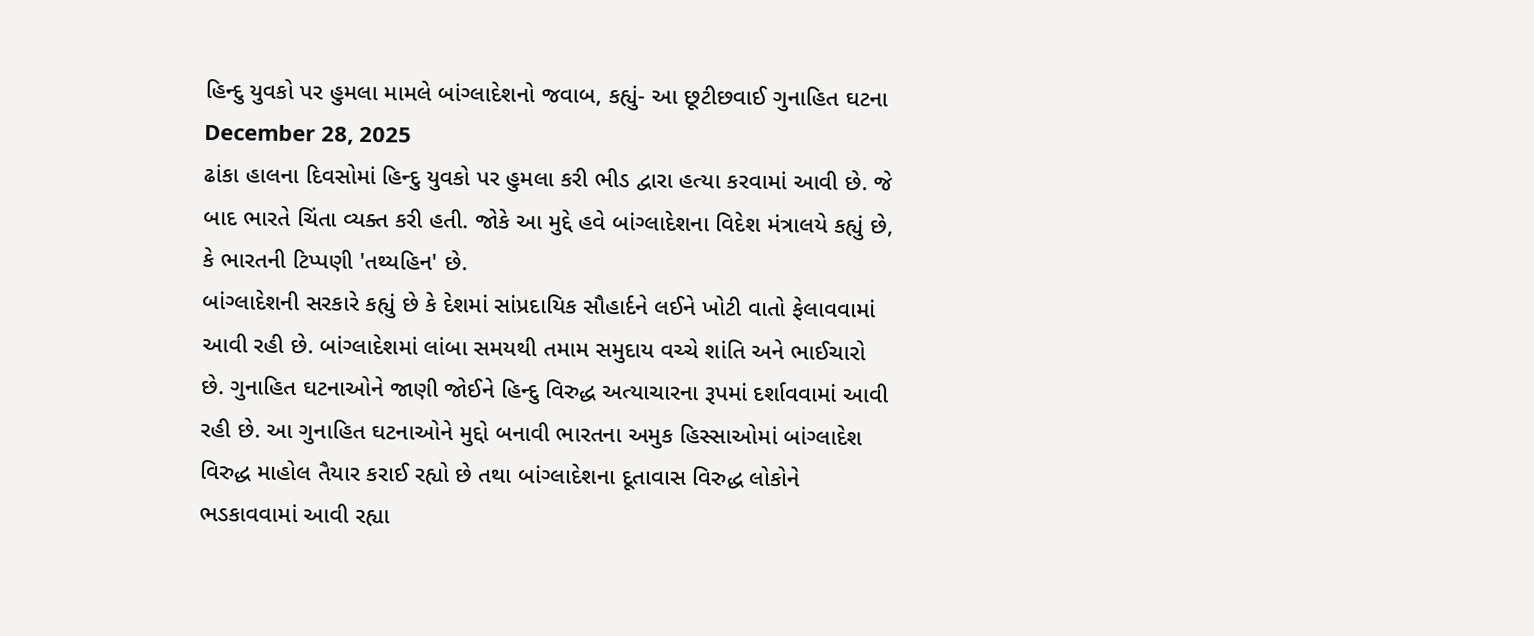હિન્દુ યુવકો પર હુમલા મામલે બાંગ્લાદેશનો જવાબ, કહ્યું- આ છૂટીછવાઈ ગુનાહિત ઘટના
December 28, 2025
ઢાંકા હાલના દિવસોમાં હિન્દુ યુવકો પર હુમલા કરી ભીડ દ્વારા હત્યા કરવામાં આવી છે. જે બાદ ભારતે ચિંતા વ્યક્ત કરી હતી. જોકે આ મુદ્દે હવે બાંગ્લાદેશના વિદેશ મંત્રાલયે કહ્યું છે, કે ભારતની ટિપ્પણી 'તથ્યહિન' છે.
બાંગ્લાદેશની સરકારે કહ્યું છે કે દેશમાં સાંપ્રદાયિક સૌહાર્દને લઈને ખોટી વાતો ફેલાવવામાં આવી રહી છે. બાંગ્લાદેશમાં લાંબા સમયથી તમામ સમુદાય વચ્ચે શાંતિ અને ભાઈચારો છે. ગુનાહિત ઘટનાઓને જાણી જોઈને હિન્દુ વિરુદ્ધ અત્યાચારના રૂપમાં દર્શાવવામાં આવી રહી છે. આ ગુનાહિત ઘટનાઓને મુદ્દો બનાવી ભારતના અમુક હિસ્સાઓમાં બાંગ્લાદેશ વિરુદ્ધ માહોલ તૈયાર કરાઈ રહ્યો છે તથા બાંગ્લાદેશના દૂતાવાસ વિરુદ્ધ લોકોને ભડકાવવામાં આવી રહ્યા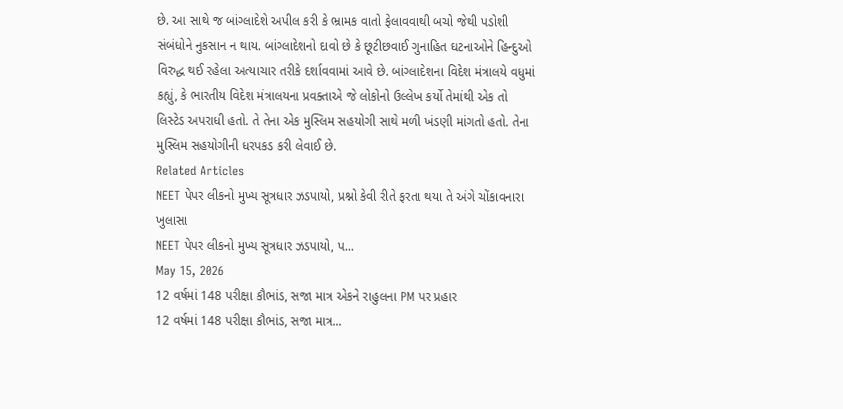છે. આ સાથે જ બાંગ્લાદેશે અપીલ કરી કે ભ્રામક વાતો ફેલાવવાથી બચો જેથી પડોશી સંબંધોને નુકસાન ન થાય. બાંગ્લાદેશનો દાવો છે કે છૂટીછવાઈ ગુનાહિત ઘટનાઓને હિન્દુઓ વિરુદ્ધ થઈ રહેલા અત્યાચાર તરીકે દર્શાવવામાં આવે છે. બાંગ્લાદેશના વિદેશ મંત્રાલયે વધુમાં કહ્યું, કે ભારતીય વિદેશ મંત્રાલયના પ્રવક્તાએ જે લોકોનો ઉલ્લેખ કર્યો તેમાંથી એક તો લિસ્ટેડ અપરાધી હતો. તે તેના એક મુસ્લિમ સહયોગી સાથે મળી ખંડણી માંગતો હતો. તેના મુસ્લિમ સહયોગીની ધરપકડ કરી લેવાઈ છે.
Related Articles
NEET પેપર લીકનો મુખ્ય સૂત્રધાર ઝડપાયો, પ્રશ્નો કેવી રીતે ફરતા થયા તે અંગે ચોંકાવનારા ખુલાસા
NEET પેપર લીકનો મુખ્ય સૂત્રધાર ઝડપાયો, પ...
May 15, 2026
12 વર્ષમાં 148 પરીક્ષા કૌભાંડ, સજા માત્ર એકને રાહુલના PM પર પ્રહાર
12 વર્ષમાં 148 પરીક્ષા કૌભાંડ, સજા માત્ર...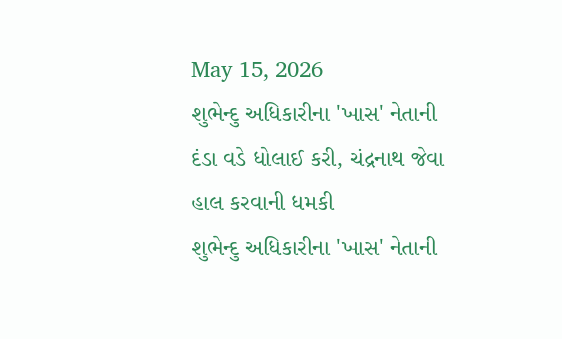May 15, 2026
શુભેન્દુ અધિકારીના 'ખાસ' નેતાની દંડા વડે ધોલાઈ કરી, ચંદ્રનાથ જેવા હાલ કરવાની ધમકી
શુભેન્દુ અધિકારીના 'ખાસ' નેતાની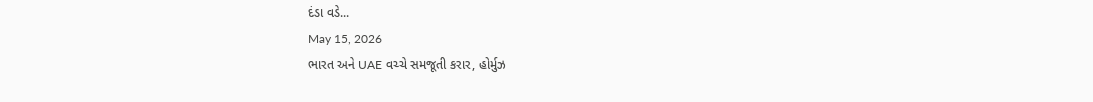દંડા વડે...
May 15, 2026
ભારત અને UAE વચ્ચે સમજૂતી કરાર, હોર્મુઝ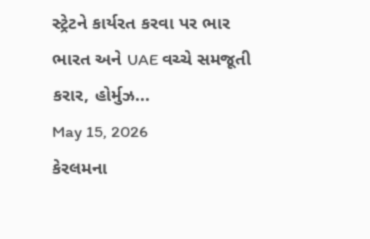સ્ટ્રેટને કાર્યરત કરવા પર ભાર
ભારત અને UAE વચ્ચે સમજૂતી કરાર, હોર્મુઝ...
May 15, 2026
કેરલમના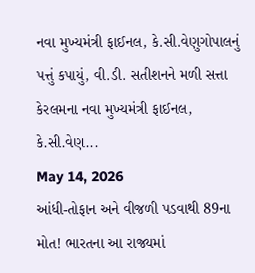નવા મુખ્યમંત્રી ફાઈનલ, કે.સી.વેણુગોપાલનું પત્તું કપાયું, વી.ડી. સતીશનને મળી સત્તા
કેરલમના નવા મુખ્યમંત્રી ફાઈનલ, કે.સી.વેણ...
May 14, 2026
આંધી-તોફાન અને વીજળી પડવાથી 89ના મોત! ભારતના આ રાજ્યમાં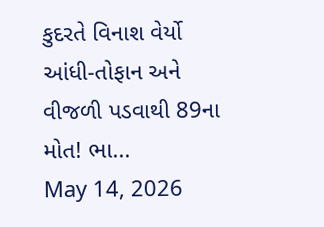કુદરતે વિનાશ વેર્યો
આંધી-તોફાન અને વીજળી પડવાથી 89ના મોત! ભા...
May 14, 2026